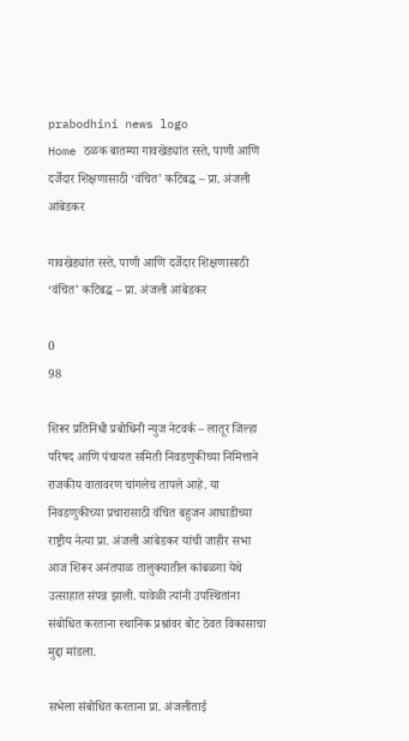prabodhini news logo
Home ठळक बातम्या गावखेड्यांत रस्ते, पाणी आणि दर्जेदार शिक्षणासाठी ‘वंचित’ कटिबद्ध – प्रा. अंजली आंबेडकर

गावखेड्यांत रस्ते, पाणी आणि दर्जेदार शिक्षणासाठी ‘वंचित’ कटिबद्ध – प्रा. अंजली आंबेडकर

0
98

शिरूर प्रतिनिधी प्रबोधिनी न्युज नेटवर्क – लातूर जिल्हा परिषद आणि पंचायत समिती निवडणुकीच्या निमित्ताने राजकीय वातावरण चांगलेच तापले आहे. या निवडणुकीच्या प्रचारासाठी वंचित बहुजन आघाडीच्या राष्ट्रीय नेत्या प्रा. अंजली आंबेडकर यांची जाहीर सभा आज शिरूर अनंतपाळ तालुक्यातील कांबळगा येथे उत्साहात संपन्न झाली. यावेळी त्यांनी उपस्थितांना संबोधित करताना स्थानिक प्रश्नांवर बोट ठेवत विकासाचा मुद्दा मांडला.

सभेला संबोधित करताना प्रा. अंजलीताई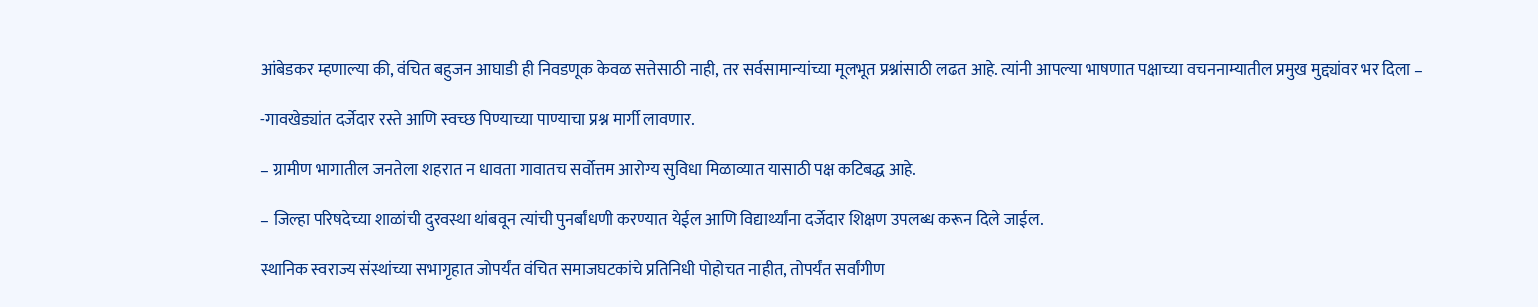आंबेडकर म्हणाल्या की, वंचित बहुजन आघाडी ही निवडणूक केवळ सत्तेसाठी नाही, तर सर्वसामान्यांच्या मूलभूत प्रश्नांसाठी लढत आहे. त्यांनी आपल्या भाषणात पक्षाच्या वचननाम्यातील प्रमुख मुद्द्यांवर भर दिला –

-गावखेड्यांत दर्जेदार रस्ते आणि स्वच्छ पिण्याच्या पाण्याचा प्रश्न मार्गी लावणार.

– ग्रामीण भागातील जनतेला शहरात न धावता गावातच सर्वोत्तम आरोग्य सुविधा मिळाव्यात यासाठी पक्ष कटिबद्ध आहे.

– जिल्हा परिषदेच्या शाळांची दुरवस्था थांबवून त्यांची पुनर्बांधणी करण्यात येईल आणि विद्यार्थ्यांना दर्जेदार शिक्षण उपलब्ध करून दिले जाईल.

स्थानिक स्वराज्य संस्थांच्या सभागृहात जोपर्यंत वंचित समाजघटकांचे प्रतिनिधी पोहोचत नाहीत, तोपर्यंत सर्वांगीण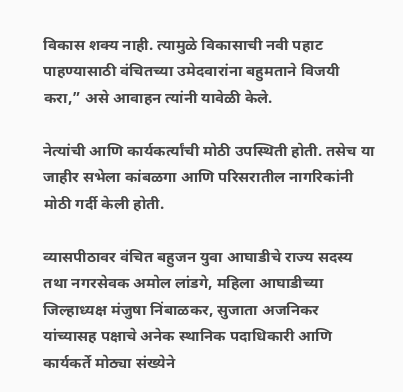विकास शक्य नाही. त्यामुळे विकासाची नवी पहाट पाहण्यासाठी वंचितच्या उमेदवारांना बहुमताने विजयी करा,” असे आवाहन त्यांनी यावेळी केले.

नेत्यांची आणि कार्यकर्त्यांची मोठी उपस्थिती होती. तसेच या जाहीर सभेला कांबळगा आणि परिसरातील नागरिकांनी मोठी गर्दी केली होती.

व्यासपीठावर वंचित बहुजन युवा आघाडीचे राज्य सदस्य तथा नगरसेवक अमोल लांडगे, महिला आघाडीच्या जिल्हाध्यक्ष मंजुषा निंबाळकर, सुजाता अजनिकर यांच्यासह पक्षाचे अनेक स्थानिक पदाधिकारी आणि कार्यकर्ते मोठ्या संख्येने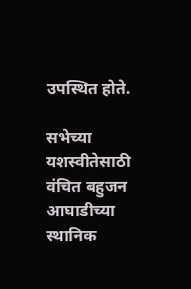उपस्थित होते.

सभेच्या यशस्वीतेसाठी वंचित बहुजन आघाडीच्या स्थानिक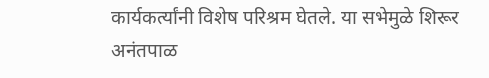कार्यकर्त्यांनी विशेष परिश्रम घेतले. या सभेमुळे शिरूर अनंतपाळ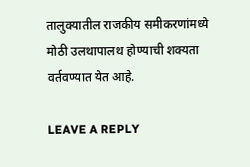तालुक्यातील राजकीय समीकरणांमध्ये मोठी उलथापालथ होण्याची शक्यता वर्तवण्यात येत आहे.

LEAVE A REPLY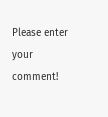Please enter your comment!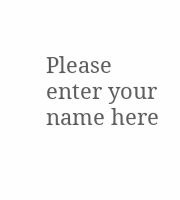Please enter your name here